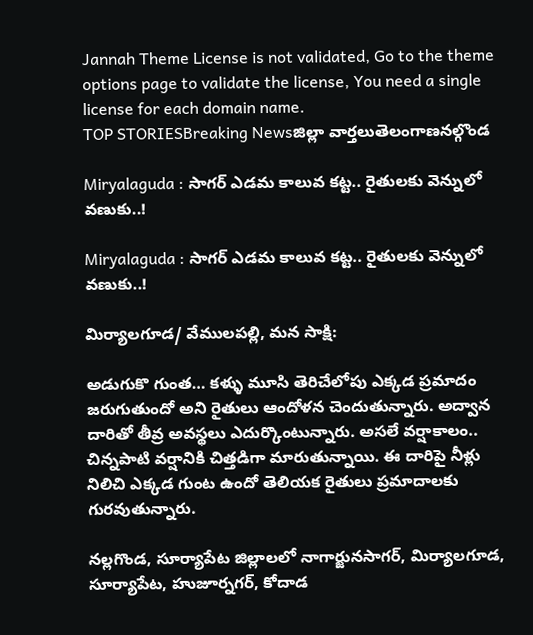Jannah Theme License is not validated, Go to the theme options page to validate the license, You need a single license for each domain name.
TOP STORIESBreaking Newsజిల్లా వార్తలుతెలంగాణనల్గొండ

Miryalaguda : సాగర్ ఎడమ కాలువ కట్ట.. రైతులకు వెన్నులో వణుకు..!

Miryalaguda : సాగర్ ఎడమ కాలువ కట్ట.. రైతులకు వెన్నులో వణుకు..!

మిర్యాలగూడ/ వేములపల్లి, మన సాక్షి:

అడుగుకొ గుంత… కళ్ళు మూసి తెరిచేలోపు ఎక్కడ ప్రమాదం జరుగుతుందో అని రైతులు ఆందోళన చెందుతున్నారు. అద్వాన దారితో తీవ్ర అవస్థలు ఎదుర్కొంటున్నారు. అసలే వర్షాకాలం.. చిన్నపాటి వర్షానికి చిత్తడిగా మారుతున్నాయి. ఈ దారిపై నీళ్లు నిలిచి ఎక్కడ గుంట ఉందో తెలియక రైతులు ప్రమాదాలకు గురవుతున్నారు.

నల్లగొండ, సూర్యాపేట జిల్లాలలో నాగార్జునసాగర్, మిర్యాలగూడ, సూర్యాపేట, హుజూర్నగర్, కోదాడ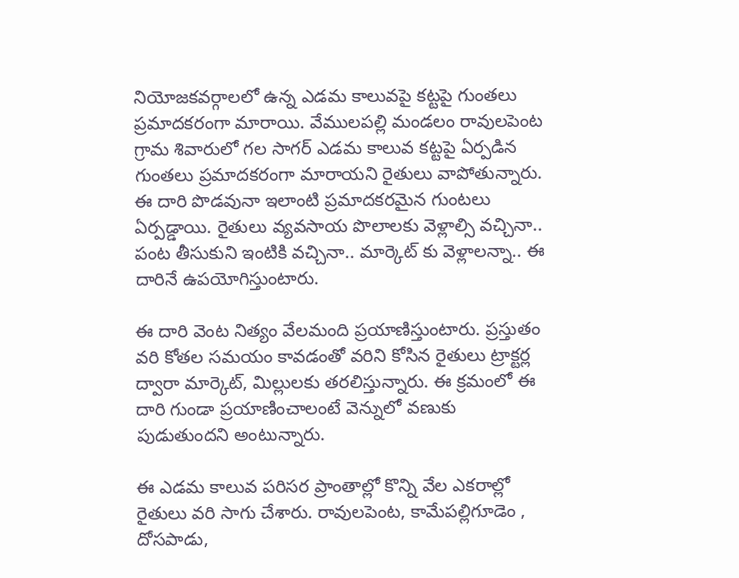నియోజకవర్గాలలో ఉన్న ఎడమ కాలువపై కట్టపై గుంతలు ప్రమాదకరంగా మారాయి. వేములపల్లి మండలం రావులపెంట గ్రామ శివారులో గల సాగర్ ఎడమ కాలువ కట్టపై ఏర్పడిన గుంతలు ప్రమాదకరంగా మారాయని రైతులు వాపోతున్నారు. ఈ దారి పొడవునా ఇలాంటి ప్రమాదకరమైన గుంటలు ఏర్పడ్డాయి. రైతులు వ్యవసాయ పొలాలకు వెళ్లాల్సి వచ్చినా.. పంట తీసుకుని ఇంటికి వచ్చినా.. మార్కెట్ కు వెళ్లాలన్నా.. ఈ దారినే ఉపయోగిస్తుంటారు.

ఈ దారి వెంట నిత్యం వేలమంది ప్రయాణిస్తుంటారు. ప్రస్తుతం వరి కోతల సమయం కావడంతో వరిని కోసిన రైతులు ట్రాక్టర్ల ద్వారా మార్కెట్, మిల్లులకు తరలిస్తున్నారు. ఈ క్రమంలో ఈ దారి గుండా ప్రయాణించాలంటే వెన్నులో వణుకు పుడుతుందని అంటున్నారు.

ఈ ఎడమ కాలువ పరిసర ప్రాంతాల్లో కొన్ని వేల ఎకరాల్లో రైతులు వరి సాగు చేశారు. రావులపెంట, కామేపల్లిగూడెం , దోసపాడు,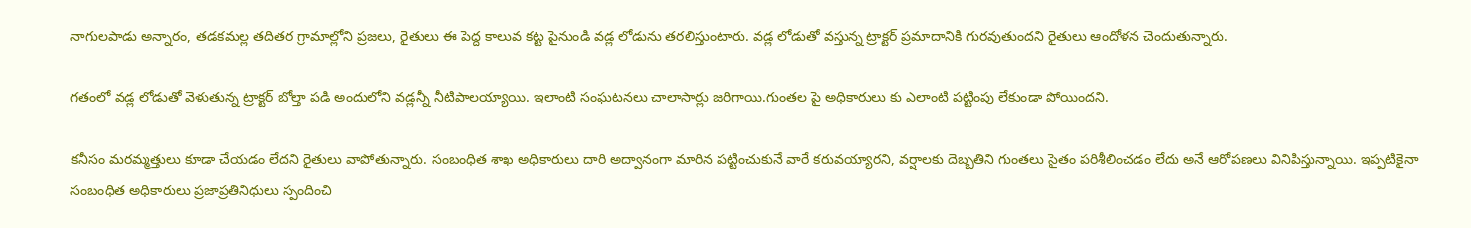నాగులపాడు అన్నారం, తడకమల్ల తదితర గ్రామాల్లోని ప్రజలు, రైతులు ఈ పెద్ద కాలువ కట్ట పైనుండి వడ్ల లోడును తరలిస్తుంటారు. వడ్ల లోడుతో వస్తున్న ట్రాక్టర్ ప్రమాదానికి గురవుతుందని రైతులు ఆందోళన చెందుతున్నారు.

గతంలో వడ్ల లోడుతో వెళుతున్న ట్రాక్టర్ బోల్తా పడి అందులోని వడ్లన్నీ నీటిపాలయ్యాయి. ఇలాంటి సంఘటనలు చాలాసార్లు జరిగాయి.గుంతల పై అధికారులు కు ఎలాంటి పట్టింపు లేకుండా పోయిందని.

కనీసం మరమ్మత్తులు కూడా చేయడం లేదని రైతులు వాపోతున్నారు. సంబంధిత శాఖ అధికారులు దారి అద్వానంగా మారిన పట్టించుకునే వారే కరువయ్యారని, వర్షాలకు దెబ్బతిని గుంతలు సైతం పరిశీలించడం లేదు అనే ఆరోపణలు వినిపిస్తున్నాయి. ఇప్పటికైనా సంబంధిత అధికారులు ప్రజాప్రతినిధులు స్పందించి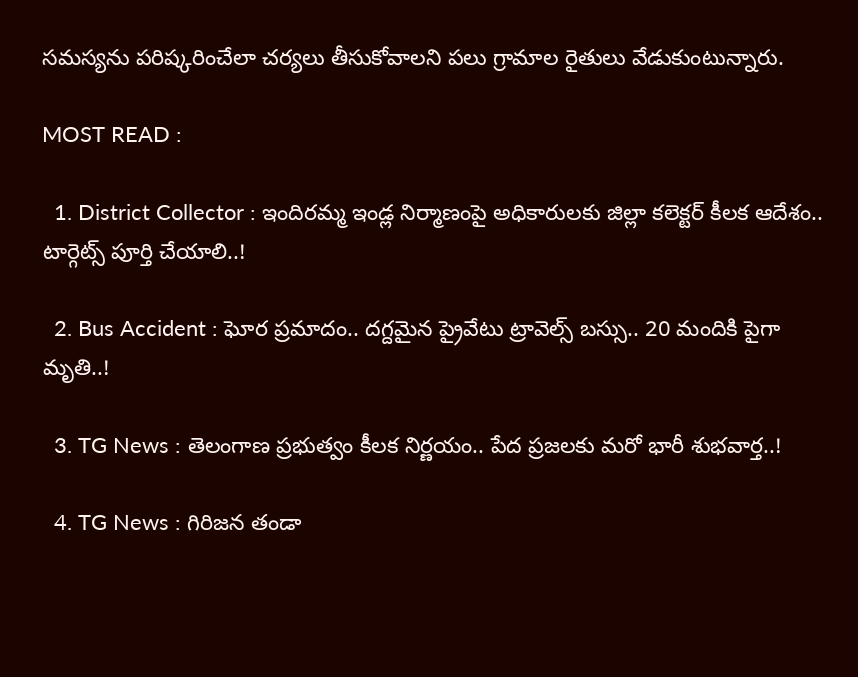సమస్యను పరిష్కరించేలా చర్యలు తీసుకోవాలని పలు గ్రామాల రైతులు వేడుకుంటున్నారు.

MOST READ :

  1. District Collector : ఇందిరమ్మ ఇండ్ల నిర్మాణంపై అధికారులకు జిల్లా కలెక్టర్ కీలక ఆదేశం.. టార్గెట్స్ పూర్తి చేయాలి..!

  2. Bus Accident : ఘోర ప్రమాదం.. దగ్దమైన ప్రైవేటు ట్రావెల్స్ బస్సు.. 20 మందికి పైగా మృతి..!

  3. TG News : తెలంగాణ ప్రభుత్వం కీలక నిర్ణయం.. పేద ప్రజలకు మరో భారీ శుభవార్త..!

  4. TG News : గిరిజన తండా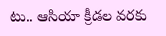టు.. ఆసియా క్రీడల వరకు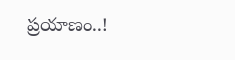ప్రయాణం..!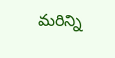మరిన్ని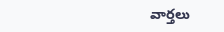వార్తలు